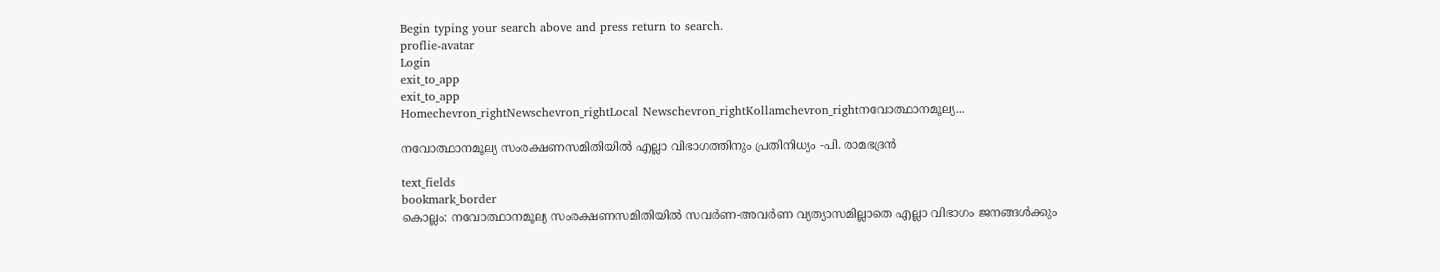Begin typing your search above and press return to search.
proflie-avatar
Login
exit_to_app
exit_to_app
Homechevron_rightNewschevron_rightLocal Newschevron_rightKollamchevron_rightനവോത്ഥാനമൂല്യ...

നവോത്ഥാനമൂല്യ സംരക്ഷണസമിതിയിൽ എല്ലാ വിഭാഗത്തിനും പ്രതിനിധ്യം -പി. രാമഭദ്രൻ

text_fields
bookmark_border
കൊല്ലം: നവോത്ഥാനമൂല്യ സംരക്ഷണസമിതിയിൽ സവർണ-അവർണ വ്യത്യാസമില്ലാതെ എല്ലാ വിഭാഗം ജനങ്ങൾക്കും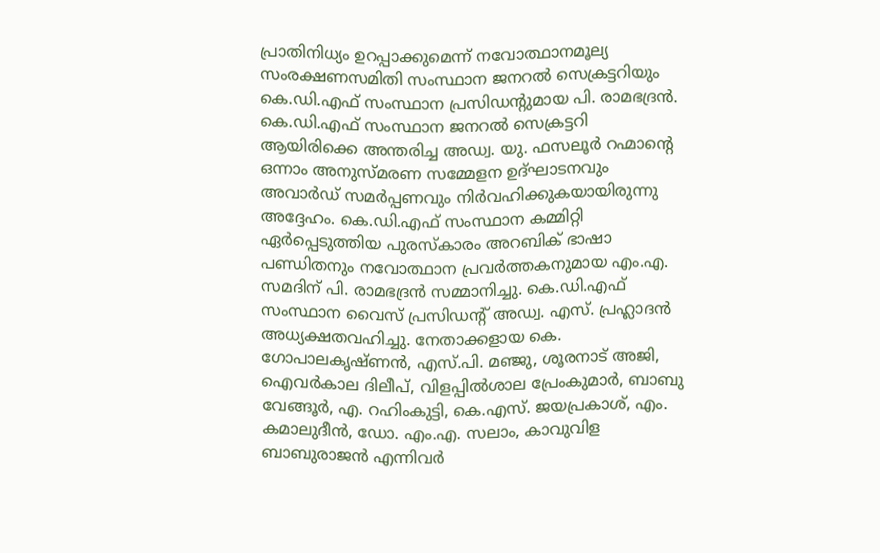പ്രാതിനിധ്യം ഉറപ്പാക്കുമെന്ന് നവോത്ഥാനമൂല്യ സംരക്ഷണസമിതി സംസ്ഥാന ജനറൽ സെക്രട്ടറിയും കെ.ഡി.എഫ് സംസ്ഥാന പ്രസിഡന്‍റുമായ പി. രാമഭദ്രൻ. കെ.ഡി.എഫ് സംസ്ഥാന ജനറൽ സെക്രട്ടറി ആയിരിക്കെ അന്തരിച്ച അഡ്വ. യു. ഫസലൂർ റഹ്മാന്‍റെ ഒന്നാം അനുസ്മരണ സമ്മേളന ഉദ്ഘാടനവും അവാർഡ് സമർപ്പണവും നിർവഹിക്കുകയായിരുന്നു അദ്ദേഹം. കെ.ഡി.എഫ് സംസ്ഥാന കമ്മിറ്റി ഏർപ്പെടുത്തിയ പുരസ്‌കാരം അറബിക് ഭാഷാ പണ്ഡിതനും നവോത്ഥാന പ്രവർത്തകനുമായ എം.എ. സമദിന് പി. രാമഭദ്രൻ സമ്മാനിച്ചു. കെ.ഡി.എഫ് സംസ്ഥാന വൈസ് പ്രസിഡന്‍റ് അഡ്വ. എസ്. പ്രഹ്ലാദൻ അധ്യക്ഷതവഹിച്ചു. നേതാക്കളായ കെ. ഗോപാലകൃഷ്ണൻ, എസ്.പി. മഞ്ജു, ശൂരനാട് അജി, ഐവർകാല ദിലീപ്, വിളപ്പിൽശാല പ്രേംകുമാർ, ബാബു വേങ്ങൂർ, എ. റഹിംകുട്ടി, കെ.എസ്. ജയപ്രകാശ്, എം. കമാലുദീൻ, ഡോ. എം.എ. സലാം, കാവുവിള ബാബുരാജൻ എന്നിവർ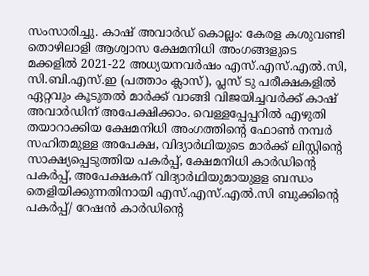സംസാരിച്ചു. കാഷ് അവാർഡ് കൊല്ലം: കേരള കശുവണ്ടി തൊഴിലാളി ആശ്വാസ ക്ഷേമനിധി അംഗങ്ങളുടെ മക്കളിൽ 2021-22 അധ്യയനവർഷം എസ്.എസ്.എൽ.സി, സി.ബി.എസ്.ഇ (പത്താം ക്ലാസ്), പ്ലസ് ടു പരീക്ഷകളിൽ ഏറ്റവും കൂടുതൽ മാർക്ക് വാങ്ങി വിജയിച്ചവർക്ക് കാഷ് അവാർഡിന് അപേക്ഷിക്കാം. വെള്ളപ്പേപ്പറിൽ എഴുതി തയാറാക്കിയ ക്ഷേമനിധി അംഗത്തിന്‍റെ ഫോൺ നമ്പർ സഹിതമുള്ള അപേക്ഷ, വിദ്യാർഥിയുടെ മാർക്ക് ലിസ്റ്റിന്‍റെ സാക്ഷ്യപ്പെടുത്തിയ പകർപ്പ്, ക്ഷേമനിധി കാർഡിന്‍റെ പകർപ്പ്, അപേക്ഷകന് വിദ്യാർഥിയുമായുളള ബന്ധം തെളിയിക്കുന്നതിനായി എസ്.എസ്.എൽ.സി ബുക്കിന്‍റെ പകർപ്പ്/ റേഷൻ കാർഡിന്‍റെ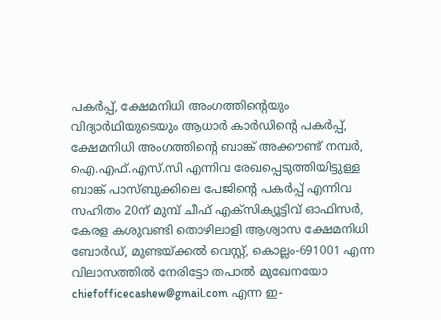പകർപ്പ്, ക്ഷേമനിധി അംഗത്തിന്‍റെയും വിദ്യാർഥിയുടെയും ആധാർ കാർഡിന്‍റെ പകർപ്പ്, ക്ഷേമനിധി അംഗത്തിന്‍റെ ബാങ്ക് അക്കൗണ്ട് നമ്പർ, ഐ.എഫ്.എസ്.സി എന്നിവ രേഖപ്പെടുത്തിയിട്ടുള്ള ബാങ്ക് പാസ്ബുക്കിലെ പേജിന്‍റെ പകർപ്പ് എന്നിവ സഹിതം 20ന് മുമ്പ് ചീഫ് എക്സിക്യൂട്ടിവ് ഓഫിസർ, കേരള കശുവണ്ടി തൊഴിലാളി ആശ്വാസ ക്ഷേമനിധി ബോർഡ്, മുണ്ടയ്ക്കൽ വെസ്റ്റ്, കൊല്ലം-691001 എന്ന വിലാസത്തിൽ നേരിട്ടോ തപാൽ മുഖേനയോ chiefofficecashew@gmail.com എന്ന ഇ-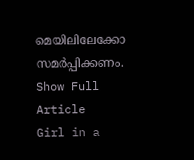മെയിലിലേക്കോ സമർപ്പിക്കണം.
Show Full Article
Girl in a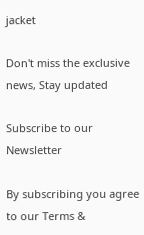jacket

Don't miss the exclusive news, Stay updated

Subscribe to our Newsletter

By subscribing you agree to our Terms &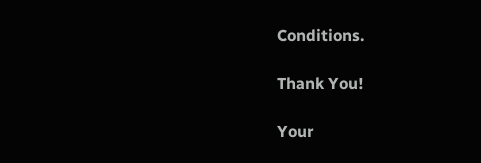Conditions.

Thank You!

Your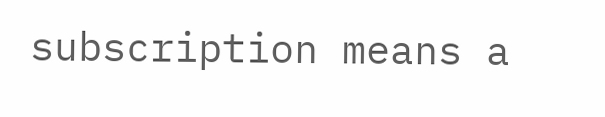subscription means a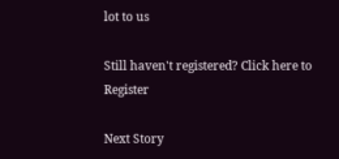lot to us

Still haven't registered? Click here to Register

Next Story